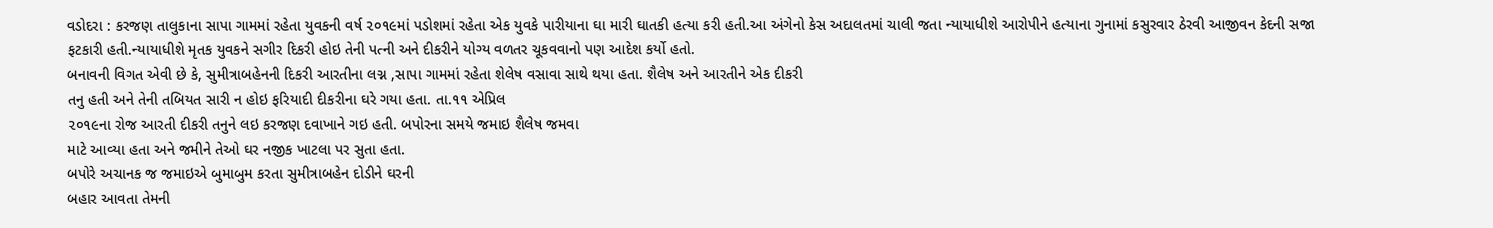વડોદરા : કરજણ તાલુકાના સાપા ગામમાં રહેતા યુવકની વર્ષ ૨૦૧૯માં પડોશમાં રહેતા એક યુવકે પારીયાના ઘા મારી ઘાતકી હત્યા કરી હતી.આ અંગેનો કેસ અદાલતમાં ચાલી જતા ન્યાયાધીશે આરોપીને હત્યાના ગુનામાં કસુરવાર ઠેરવી આજીવન કેદની સજા ફટકારી હતી.ન્યાયાધીશે મૃતક યુવકને સગીર દિકરી હોઇ તેની પત્ની અને દીકરીને યોગ્ય વળતર ચૂકવવાનો પણ આદેશ કર્યો હતો.
બનાવની વિગત એવી છે કે, સુમીત્રાબહેનની દિકરી આરતીના લગ્ન ,સાપા ગામમાં રહેતા શેલેષ વસાવા સાથે થયા હતા. શૈલેષ અને આરતીને એક દીકરી
તનુ હતી અને તેની તબિયત સારી ન હોઇ ફરિયાદી દીકરીના ઘરે ગયા હતા. તા.૧૧ એપ્રિલ
૨૦૧૯ના રોજ આરતી દીકરી તનુને લઇ કરજણ દવાખાને ગઇ હતી. બપોરના સમયે જમાઇ શૈલેષ જમવા
માટે આવ્યા હતા અને જમીને તેઓ ઘર નજીક ખાટલા પર સુતા હતા.
બપોરે અચાનક જ જમાઇએ બુમાબુમ કરતા સુમીત્રાબહેન દોડીને ઘરની
બહાર આવતા તેમની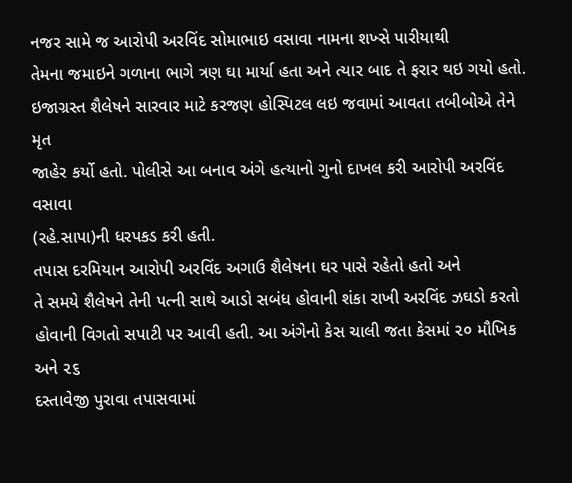નજર સામે જ આરોપી અરવિંદ સોમાભાઇ વસાવા નામના શખ્સે પારીયાથી
તેમના જમાઇને ગળાના ભાગે ત્રણ ઘા માર્યા હતા અને ત્યાર બાદ તે ફરાર થઇ ગયો હતો.
ઇજાગ્રસ્ત શૈલેષને સારવાર માટે કરજણ હોસ્પિટલ લઇ જવામાં આવતા તબીબોએ તેને મૃત
જાહેર કર્યો હતો. પોલીસે આ બનાવ અંગે હત્યાનો ગુનો દાખલ કરી આરોપી અરવિંદ વસાવા
(રહે.સાપા)ની ધરપકડ કરી હતી.
તપાસ દરમિયાન આરોપી અરવિંદ અગાઉ શૈલેષના ઘર પાસે રહેતો હતો અને
તે સમયે શૈલેષને તેની પત્ની સાથે આડો સબંધ હોવાની શંકા રાખી અરવિંદ ઝઘડો કરતો
હોવાની વિગતો સપાટી પર આવી હતી. આ અંગેનો કેસ ચાલી જતા કેસમાં ૨૦ મૌખિક અને ૨૬
દસ્તાવેજી પુરાવા તપાસવામાં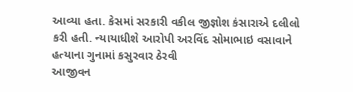આવ્યા હતા. કેસમાં સરકારી વકીલ જીજ્ઞોશ કંસારાએ દલીલો
કરી હતી. ન્યાયાધીશે આરોપી અરવિંદ સોમાભાઇ વસાવાને હત્યાના ગુનામાં કસુરવાર ઠેરવી
આજીવન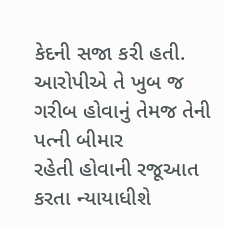કેદની સજા કરી હતી. આરોપીએ તે ખુબ જ ગરીબ હોવાનું તેમજ તેની પત્ની બીમાર
રહેતી હોવાની રજૂઆત કરતા ન્યાયાધીશે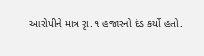આરોપીને માત્ર રૃા.૧ હજારનો દંડ કર્યો હતો.